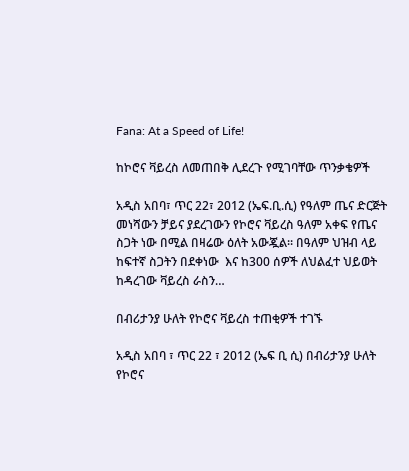Fana: At a Speed of Life!

ከኮሮና ቫይረስ ለመጠበቅ ሊደረጉ የሚገባቸው ጥንቃቄዎች

አዲስ አበባ፣ ጥር 22፣ 2012 (ኤፍ.ቢ.ሲ) የዓለም ጤና ድርጅት መነሻውን ቻይና ያደረገውን የኮሮና ቫይረስ ዓለም አቀፍ የጤና ስጋት ነው በሚል በዛሬው ዕለት አውጇል። በዓለም ህዝብ ላይ ከፍተኛ ስጋትን በደቀነው  እና ከ300 ሰዎች ለህልፈተ ህይወት ከዳረገው ቫይረስ ራስን…

በብሪታንያ ሁለት የኮሮና ቫይረስ ተጠቂዎች ተገኙ

አዲስ አበባ ፣ ጥር 22 ፣ 2012 (ኤፍ ቢ ሲ) በብሪታንያ ሁለት የኮሮና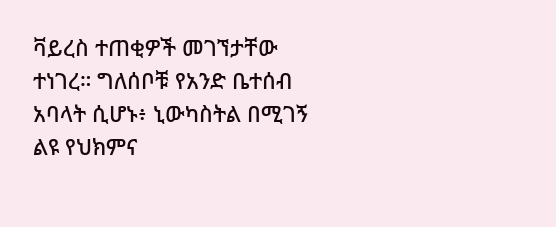ቫይረስ ተጠቂዎች መገኘታቸው ተነገረ። ግለሰቦቹ የአንድ ቤተሰብ አባላት ሲሆኑ፥ ኒውካስትል በሚገኝ ልዩ የህክምና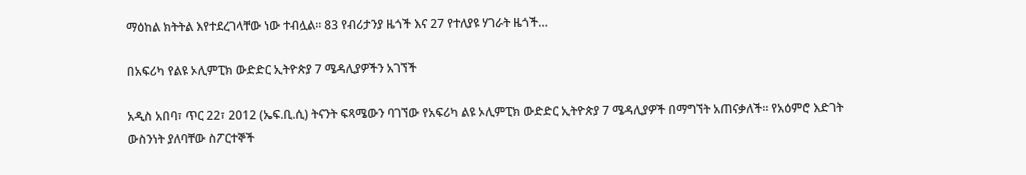ማዕከል ክትትል እየተደረገላቸው ነው ተብሏል። 83 የብሪታንያ ዜጎች እና 27 የተለያዩ ሃገራት ዜጎች…

በአፍሪካ የልዩ ኦሊምፒክ ውድድር ኢትዮጵያ 7 ሜዳሊያዎችን አገኘች

አዲስ አበባ፣ ጥር 22፣ 2012 (ኤፍ.ቢ.ሲ) ትናንት ፍጻሜውን ባገኘው የአፍሪካ ልዩ ኦሊምፒክ ውድድር ኢትዮጵያ 7 ሜዳሊያዎች በማግኘት አጠናቃለች። የአዕምሮ እድገት ውስንነት ያለባቸው ስፖርተኞች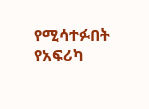የሚሳተፉበት የአፍሪካ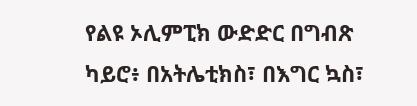የልዩ ኦሊምፒክ ውድድር በግብጽ ካይሮ፥ በአትሌቲክስ፣ በእግር ኳስ፣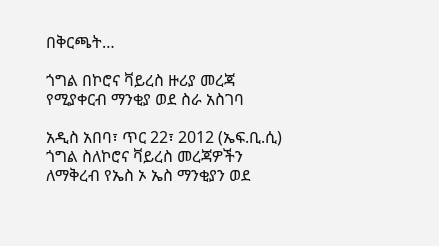በቅርጫት…

ጎግል በኮሮና ቫይረስ ዙሪያ መረጃ የሚያቀርብ ማንቂያ ወደ ስራ አስገባ

አዲስ አበባ፣ ጥር 22፣ 2012 (ኤፍ.ቢ.ሲ) ጎግል ስለኮሮና ቫይረስ መረጃዎችን ለማቅረብ የኤስ ኦ ኤስ ማንቂያን ወደ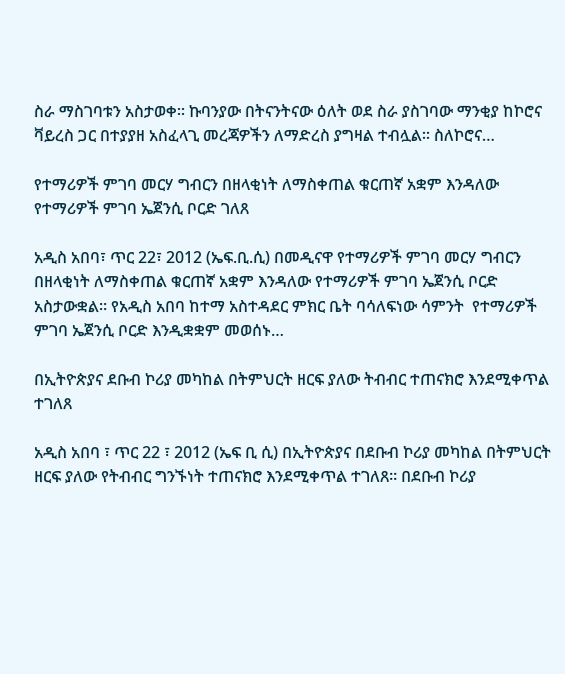ስራ ማስገባቱን አስታወቀ። ኩባንያው በትናንትናው ዕለት ወደ ስራ ያስገባው ማንቂያ ከኮሮና ቫይረስ ጋር በተያያዘ አስፈላጊ መረጃዎችን ለማድረስ ያግዛል ተብሏል። ስለኮሮና…

የተማሪዎች ምገባ መርሃ ግብርን በዘላቂነት ለማስቀጠል ቁርጠኛ አቋም እንዳለው የተማሪዎች ምገባ ኤጀንሲ ቦርድ ገለጸ

አዲስ አበባ፣ ጥር 22፣ 2012 (ኤፍ.ቢ.ሲ) በመዲናዋ የተማሪዎች ምገባ መርሃ ግብርን በዘላቂነት ለማስቀጠል ቁርጠኛ አቋም እንዳለው የተማሪዎች ምገባ ኤጀንሲ ቦርድ አስታውቋል። የአዲስ አበባ ከተማ አስተዳደር ምክር ቤት ባሳለፍነው ሳምንት  የተማሪዎች ምገባ ኤጀንሲ ቦርድ እንዲቋቋም መወሰኑ…

በኢትዮጵያና ደቡብ ኮሪያ መካከል በትምህርት ዘርፍ ያለው ትብብር ተጠናክሮ እንደሚቀጥል ተገለጸ

አዲስ አበባ ፣ ጥር 22 ፣ 2012 (ኤፍ ቢ ሲ) በኢትዮጵያና በደቡብ ኮሪያ መካከል በትምህርት ዘርፍ ያለው የትብብር ግንኙነት ተጠናክሮ እንደሚቀጥል ተገለጸ። በደቡብ ኮሪያ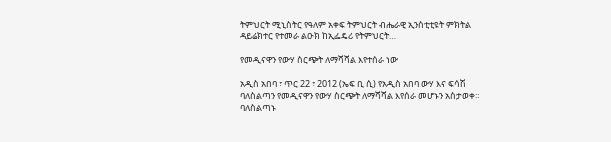ትምህርት ሚኒስትር የዓለም አቀፍ ትምህርት ብሔራዊ ኢንስቲቲዩት ምክትል ዳይሬክተር የተመራ ልዑክ ከኢፌዴሪ የትምህርት…

የመዲናዋን የውሃ ስርጭት ለማሻሻል እየተሰራ ነው

አዲስ አበባ ፣ ጥር 22 ፣ 2012 (ኤፍ ቢ ሲ) የአዲስ አበባ ውሃ እና ፍሳሽ ባለስልጣን የመዲናዋን የውሃ ስርጭት ለማሻሻል እየሰራ መሆኑን አስታወቀ። ባለስልጣኑ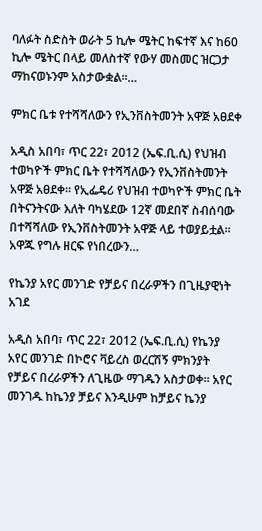ባለፉት ስድስት ወራት 5 ኪሎ ሜትር ከፍተኛ እና ከ60 ኪሎ ሜትር በላይ መለስተኛ የውሃ መስመር ዝርጋታ ማከናወኑንም አስታውቋል።…

ምክር ቤቱ የተሻሻለውን የኢንቨስትመንት አዋጅ አፀደቀ

አዲስ አበባ፣ ጥር 22፣ 2012 (ኤፍ.ቢ.ሲ) የህዝብ ተወካዮች ምክር ቤት የተሻሻለውን የኢንቨስትመንት አዋጅ አፀደቀ። የኢፌዴሪ የህዝብ ተወካዮች ምክር ቤት በትናንትናው እለት ባካሄደው 12ኛ መደበኛ ስብሰባው በተሻሻለው የኢንቨስትመንት አዋጅ ላይ ተወያይቷል። አዋጁ የግሉ ዘርፍ የነበረውን…

የኬንያ አየር መንገድ የቻይና በረራዎችን በጊዜያዊነት አገደ

አዲስ አበባ፣ ጥር 22፣ 2012 (ኤፍ.ቢ.ሲ) የኬንያ አየር መንገድ በኮሮና ቫይረስ ወረርሽኝ ምክንያት የቻይና በረራዎችን ለጊዜው ማገዱን አስታወቀ። አየር መንገዱ ከኬንያ ቻይና እንዲሁም ከቻይና ኬንያ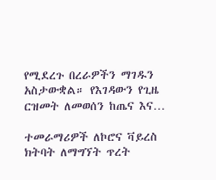የሚደረጉ በረራዎችን ማገዱን አስታውቋል። የእገዳውን የጊዜ ርዝመት ለመወሰን ከጤና እና…

ተመራማሪዎች ለኮሮና ቫይረስ ክትባት ለማግኘት ጥረት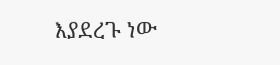እያደረጉ ነው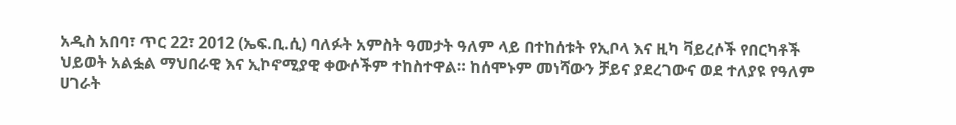አዲስ አበባ፣ ጥር 22፣ 2012 (ኤፍ.ቢ.ሲ) ባለፉት አምስት ዓመታት ዓለም ላይ በተከሰቱት የኢቦላ እና ዚካ ቫይረሶች የበርካቶች ህይወት አልፏል ማህበራዊ እና ኢኮኖሚያዊ ቀውሶችም ተከስተዋል። ከሰሞኑም መነሻውን ቻይና ያደረገውና ወደ ተለያዩ የዓለም ሀገራት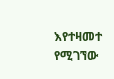እየተዛመተ የሚገኘው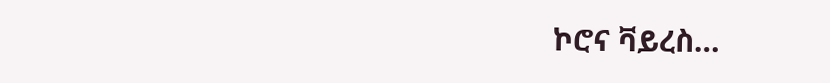ኮሮና ቫይረስ…